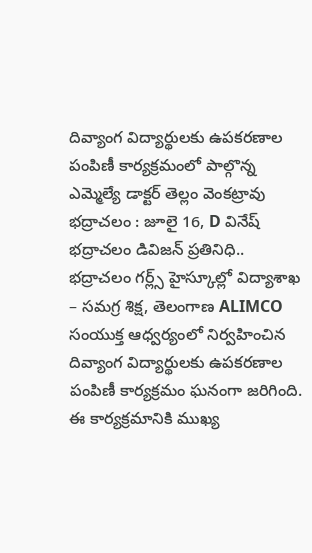దివ్యాంగ విద్యార్థులకు ఉపకరణాల పంపిణీ కార్యక్రమంలో పాల్గొన్న ఎమ్మెల్యే డాక్టర్ తెల్లం వెంకట్రావు
భద్రాచలం : జూలై 16, D వినేష్ భద్రాచలం డివిజన్ ప్రతినిధి..
భద్రాచలం గర్ల్స్ హైస్కూల్లో విద్యాశాఖ – సమగ్ర శిక్ష, తెలంగాణ ALIMCO సంయుక్త ఆధ్వర్యంలో నిర్వహించిన దివ్యాంగ విద్యార్థులకు ఉపకరణాల పంపిణీ కార్యక్రమం ఘనంగా జరిగింది. ఈ కార్యక్రమానికి ముఖ్య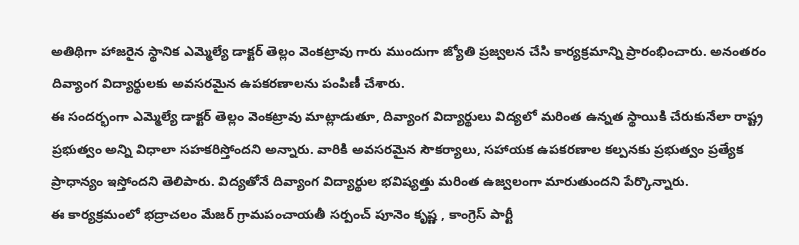అతిథిగా హాజరైన స్థానిక ఎమ్మెల్యే డాక్టర్ తెల్లం వెంకట్రావు గారు ముందుగా జ్యోతి ప్రజ్వలన చేసి కార్యక్రమాన్ని ప్రారంభించారు. అనంతరం దివ్యాంగ విద్యార్థులకు అవసరమైన ఉపకరణాలను పంపిణీ చేశారు.
ఈ సందర్భంగా ఎమ్మెల్యే డాక్టర్ తెల్లం వెంకట్రావు మాట్లాడుతూ, దివ్యాంగ విద్యార్థులు విద్యలో మరింత ఉన్నత స్థాయికి చేరుకునేలా రాష్ట్ర ప్రభుత్వం అన్ని విధాలా సహకరిస్తోందని అన్నారు. వారికి అవసరమైన సౌకర్యాలు, సహాయక ఉపకరణాల కల్పనకు ప్రభుత్వం ప్రత్యేక ప్రాధాన్యం ఇస్తోందని తెలిపారు. విద్యతోనే దివ్యాంగ విద్యార్థుల భవిష్యత్తు మరింత ఉజ్వలంగా మారుతుందని పేర్కొన్నారు.
ఈ కార్యక్రమంలో భద్రాచలం మేజర్ గ్రామపంచాయతీ సర్పంచ్ పూనెం కృష్ణ , కాంగ్రెస్ పార్టీ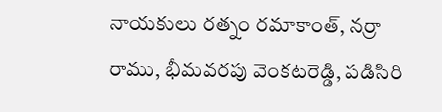నాయకులు రత్నం రమాకాంత్, నర్రా రాము, భీమవరపు వెంకటరెడ్డి, పడిసిరి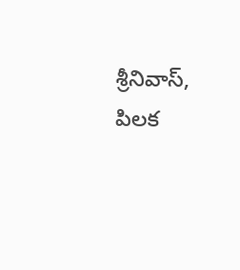శ్రీనివాస్, పిలక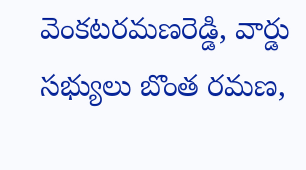వెంకటరమణరెడ్డి, వార్డు సభ్యులు బొంత రమణ,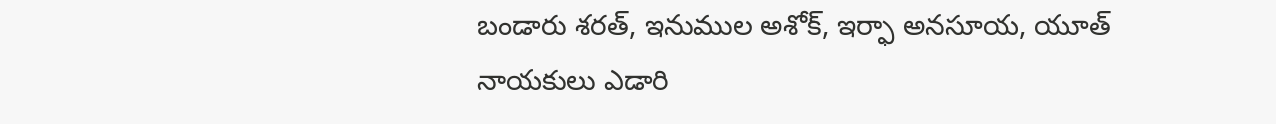బండారు శరత్, ఇనుముల అశోక్, ఇర్ఫా అనసూయ, యూత్ నాయకులు ఎడారి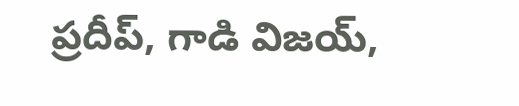ప్రదీప్, గాడి విజయ్,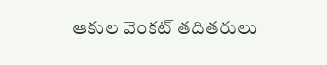ఆకుల వెంకట్ తదితరులు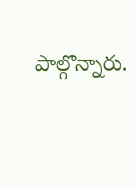పాల్గొన్నారు.